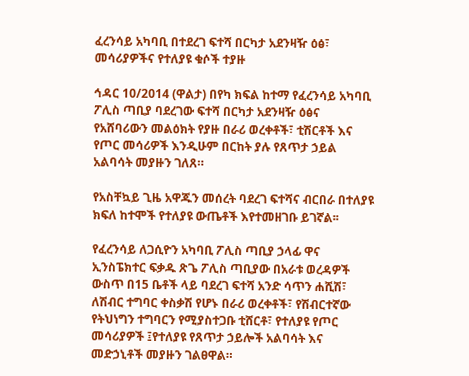ፈረንሳይ አካባቢ በተደረገ ፍተሻ በርካታ አደንዛዥ ዕፅ፣ መሳሪያዎችና የተለያዩ ቁሶች ተያዙ

ኅዳር 10/2014 (ዋልታ) በየካ ክፍል ከተማ የፈረንሳይ አካባቢ ፖሊስ ጣቢያ ባደረገው ፍተሻ በርካታ አደንዛዥ ዕፅና የአሸባሪውን መልዕክት የያዙ በራሪ ወረቀቶች፣ ቲሽርቶች እና የጦር መሳሪዎች እንዲሁም በርከት ያሉ የጸጥታ ኃይል አልባሳት መያዙን ገለጸ።

የአስቸኳይ ጊዜ አዋጁን መሰረት ባደረገ ፍተሻና ብርበራ በተለያዩ ክፍለ ከተሞች የተለያዩ ውጤቶች እየተመዘገቡ ይገኛል፡፡

የፈረንሳይ ለጋሲዮን አካባቢ ፖሊስ ጣቢያ ኃላፊ ዋና ኢንስፔክተር ፍቃዱ ጽጌ ፖሊስ ጣቢያው በአራቱ ወረዳዎች ውስጥ በ15 ቤቶች ላይ ባደረገ ፍተሻ አንድ ሳጥን ሐሺሽ፣ ለሽብር ተግባር ቀስቃሽ የሆኑ በራሪ ወረቀቶች፣ የሽብርተኛው የትህነግን ተግባርን የሚያስተጋቡ ቲሸርቶ፣ የተለያዩ የጦር መሳሪያዎች ፤የተለያዩ የጸጥታ ኃይሎች አልባሳት እና መድኃኒቶች መያዙን ገልፀዋል።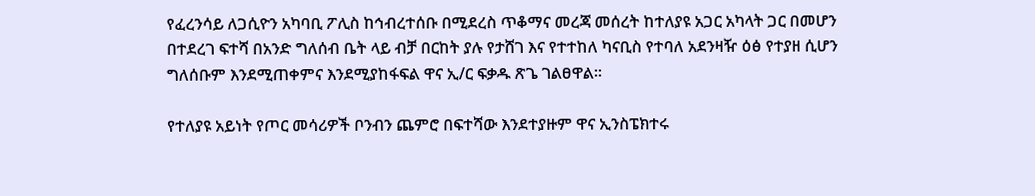የፈረንሳይ ለጋሲዮን አካባቢ ፖሊስ ከኅብረተሰቡ በሚደረስ ጥቆማና መረጃ መሰረት ከተለያዩ አጋር አካላት ጋር በመሆን በተደረገ ፍተሻ በአንድ ግለሰብ ቤት ላይ ብቻ በርከት ያሉ የታሸገ እና የተተከለ ካናቢስ የተባለ አደንዛዥ ዕፅ የተያዘ ሲሆን ግለሰቡም እንደሚጠቀምና እንደሚያከፋፍል ዋና ኢ/ር ፍቃዱ ጽጌ ገልፀዋል፡፡

የተለያዩ አይነት የጦር መሳሪዎች ቦንብን ጨምሮ በፍተሻው እንደተያዙም ዋና ኢንስፔክተሩ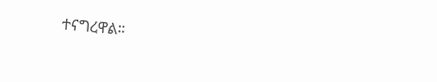ተናግረዋል።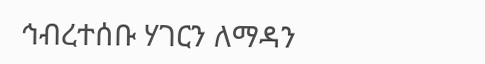ኅብረተሰቡ ሃገርን ለማዳን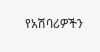የአሽባሪዎችን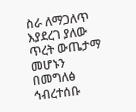ስራ ለማጋለጥ እያደረገ ያለው ጥረት ውጤታማ መሆኑን በመግለፅ ኅብረተሰቡ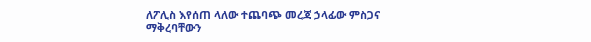ለፖሊስ እየሰጠ ላለው ተጨባጭ መረጃ ኃላፊው ምስጋና ማቅረባቸውን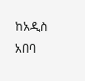ከአዲስ አበባ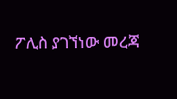ፖሊስ ያገኘነው መረጃ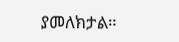ያመለክታል።